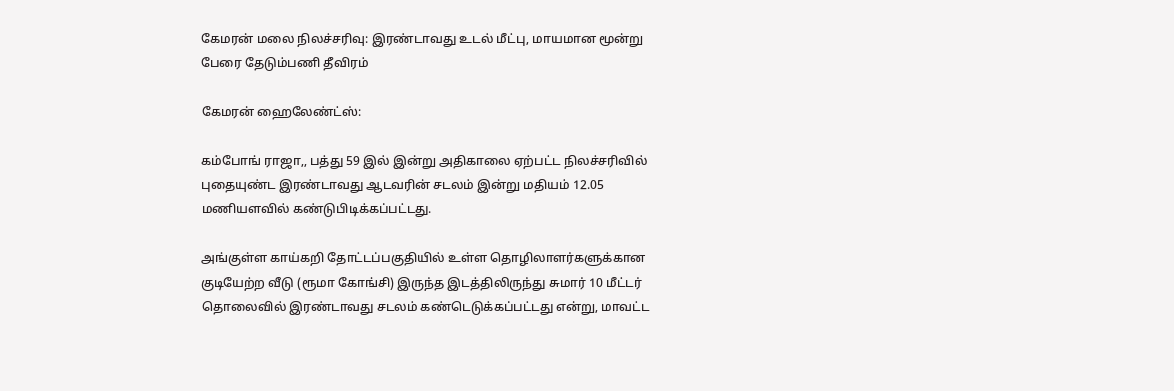கேமரன் மலை நிலச்சரிவு: இரண்டாவது உடல் மீட்பு, மாயமான மூன்று பேரை தேடும்பணி தீவிரம்

கேமரன் ஹைலேண்ட்ஸ்:

கம்போங் ராஜா,, பத்து 59 இல் இன்று அதிகாலை ஏற்பட்ட நிலச்சரிவில் புதையுண்ட இரண்டாவது ஆடவரின் சடலம் இன்று மதியம் 12.05 மணியளவில் கண்டுபிடிக்கப்பட்டது.

அங்குள்ள காய்கறி தோட்டப்பகுதியில் உள்ள தொழிலாளர்களுக்கான குடியேற்ற வீடு (ரூமா கோங்சி) இருந்த இடத்திலிருந்து சுமார் 10 மீட்டர் தொலைவில் இரண்டாவது சடலம் கண்டெடுக்கப்பட்டது என்று, மாவட்ட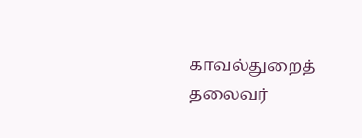காவல்துறைத் தலைவர்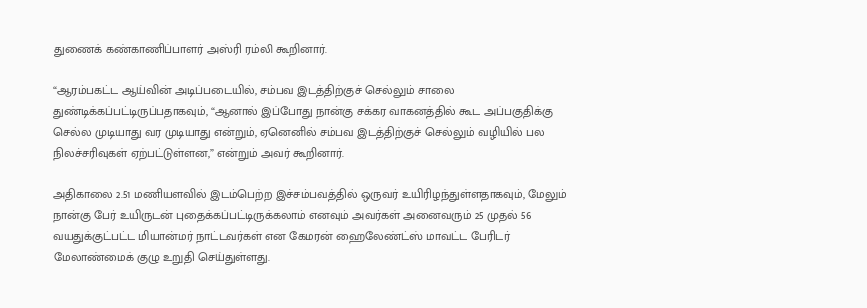துணைக் கண்காணிப்பாளர் அஸ்ரி ரம்லி கூறினார்.

“ஆரம்பகட்ட ஆய்வின் அடிப்படையில், சம்பவ இடத்திற்குச் செல்லும் சாலை துண்டிக்கப்பட்டிருப்பதாகவும், “ஆனால் இப்போது நான்கு சக்கர வாகனத்தில் கூட அப்பகுதிக்கு செல்ல முடியாது வர முடியாது என்றும், ஏனெனில் சம்பவ இடத்திற்குச் செல்லும் வழியில் பல நிலச்சரிவுகள் ஏற்பட்டுள்ளன,” என்றும் அவர் கூறினார்.

அதிகாலை 2.51 மணியளவில் இடம்பெற்ற இச்சம்பவத்தில் ஒருவர் உயிரிழந்துள்ளதாகவும், மேலும் நான்கு பேர் உயிருடன் புதைக்கப்பட்டிருக்கலாம் எனவும் அவர்கள் அனைவரும் 25 முதல் 56 வயதுக்குட்பட்ட மியான்மர் நாட்டவர்கள் என கேமரன் ஹைலேண்ட்ஸ் மாவட்ட பேரிடர் மேலாண்மைக் குழு உறுதி செய்துள்ளது.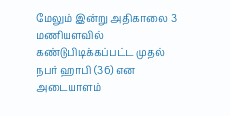மேலும் இன்று அதிகாலை 3 மணியளவில் கண்டுபிடிக்கப்பட்ட முதல் நபர் ஹாபி (36) என அடையாளம்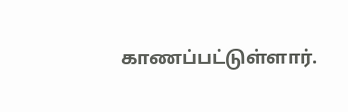காணப்பட்டுள்ளார்.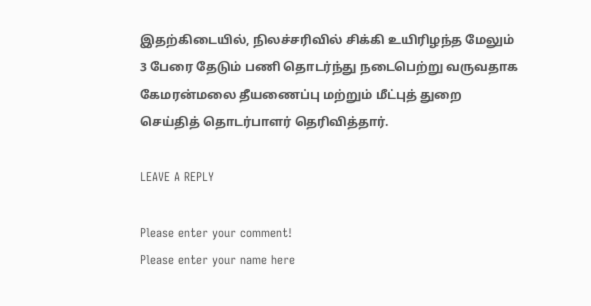இதற்கிடையில், நிலச்சரிவில் சிக்கி உயிரிழந்த மேலும் 3 பேரை தேடும் பணி தொடர்ந்து நடைபெற்று வருவதாக கேமரன்மலை தீயணைப்பு மற்றும் மீட்புத் துறை செய்தித் தொடர்பாளர் தெரிவித்தார்.

LEAVE A REPLY

Please enter your comment!
Please enter your name here